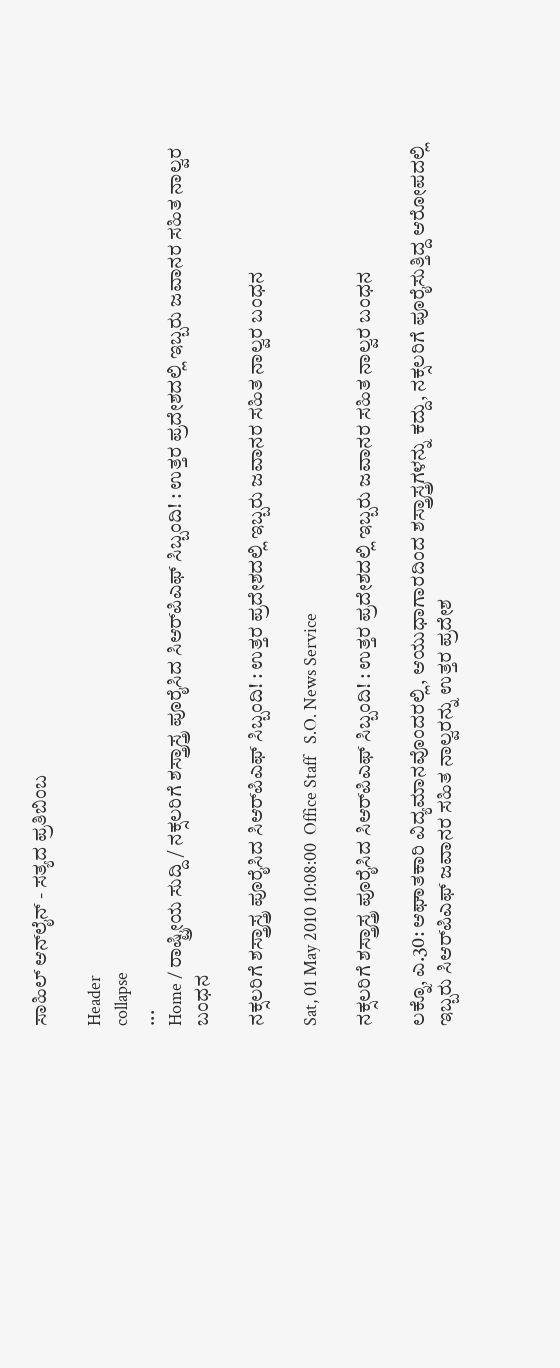ಸಾಹಿಲ್ ಆನ್‌ಲೈನ್ - ಸತ್ಯದ ಪ್ರತಿಬಿಂಬ

Header
collapse
...
Home / ರಾಷ್ಟ್ರೀಯ ಸುದ್ದಿ / ನಕ್ಸಲರಿಗೆ ಶಸ್ತ್ರಾಸ್ತ್ರ ಪೂರೈಸಿದ ಸಿಆರ್‌ಪಿಎಫ್ ಸಿಬ್ಬಂದಿ! : ಉತ್ತರ ಪ್ರದೇಶದಲ್ಲಿ ಇಬ್ಬರು ಜವಾನರ ಸಹಿತ ನಾಲ್ವರ ಬಂಧನ

ನಕ್ಸಲರಿಗೆ ಶಸ್ತ್ರಾಸ್ತ್ರ ಪೂರೈಸಿದ ಸಿಆರ್‌ಪಿಎಫ್ ಸಿಬ್ಬಂದಿ! : ಉತ್ತರ ಪ್ರದೇಶದಲ್ಲಿ ಇಬ್ಬರು ಜವಾನರ ಸಹಿತ ನಾಲ್ವರ ಬಂಧನ

Sat, 01 May 2010 10:08:00  Office Staff   S.O. News Service

ನಕ್ಸಲರಿಗೆ ಶಸ್ತ್ರಾಸ್ತ್ರ ಪೂರೈಸಿದ ಸಿಆರ್‌ಪಿಎಫ್ ಸಿಬ್ಬಂದಿ! : ಉತ್ತರ ಪ್ರದೇಶದಲ್ಲಿ ಇಬ್ಬರು ಜವಾನರ ಸಹಿತ ನಾಲ್ವರ ಬಂಧನ

ಲಕ್ನೊ, ಎ.30: ಆಘಾತಕಾರಿ ವಿದ್ಯಮಾನವೊಂದರಲ್ಲಿ, ಆಯುಧಾಗಾರದಿಂದ ಶಸ್ತ್ರಾಸ್ತ್ರಗಳನ್ನು ಕದ್ದು, ನಕ್ಸಲರಿಗೆ ಪೂರೈಸುತ್ತಿದ್ದ ಆರೋಪದಲ್ಲಿ ಇಬ್ಬರು ಸಿಆರ್‌ಪಿಎಫ್ ಜವಾನರ ಸಹಿತ ನಾಲ್ವರನ್ನು ಉತ್ತರ ಪ್ರದೇಶ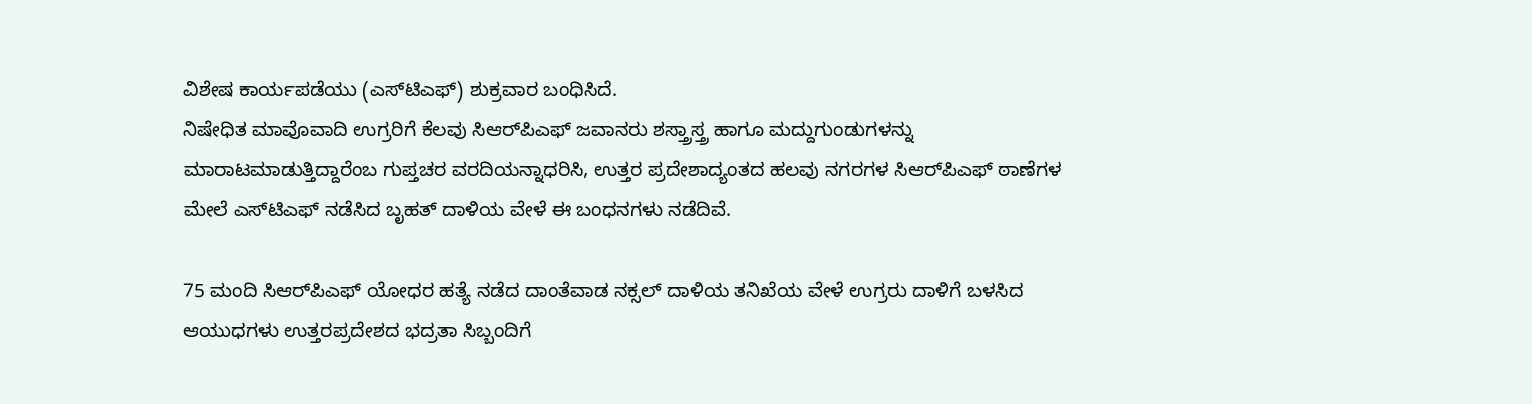ವಿಶೇಷ ಕಾರ್ಯಪಡೆಯು (ಎಸ್‌ಟಿಎಫ್) ಶುಕ್ರವಾರ ಬಂಧಿಸಿದೆ.
ನಿಷೇಧಿತ ಮಾವೊವಾದಿ ಉಗ್ರರಿಗೆ ಕೆಲವು ಸಿಆರ್‌ಪಿಎಫ್ ಜವಾನರು ಶಸ್ತ್ರಾಸ್ತ್ರ ಹಾಗೂ ಮದ್ದುಗುಂಡುಗಳನ್ನು ಮಾರಾಟಮಾಡುತ್ತಿದ್ದಾರೆಂಬ ಗುಪ್ತಚರ ವರದಿಯನ್ನಾಧರಿಸಿ, ಉತ್ತರ ಪ್ರದೇಶಾದ್ಯಂತದ ಹಲವು ನಗರಗಳ ಸಿಆರ್‌ಪಿಎಫ್ ಠಾಣೆಗಳ ಮೇಲೆ ಎಸ್‌ಟಿಎಫ್ ನಡೆಸಿದ ಬೃಹತ್ ದಾಳಿಯ ವೇಳೆ ಈ ಬಂಧನಗಳು ನಡೆದಿವೆ.

75 ಮಂದಿ ಸಿಆರ್‌ಪಿಎಫ್ ಯೋಧರ ಹತ್ಯೆ ನಡೆದ ದಾಂತೆವಾಡ ನಕ್ಸಲ್ ದಾಳಿಯ ತನಿಖೆಯ ವೇಳೆ ಉಗ್ರರು ದಾಳಿಗೆ ಬಳಸಿದ ಆಯುಧಗಳು ಉತ್ತರಪ್ರದೇಶದ ಭದ್ರತಾ ಸಿಬ್ಬಂದಿಗೆ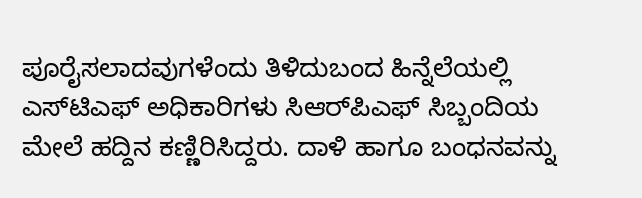ಪೂರೈಸಲಾದವುಗಳೆಂದು ತಿಳಿದುಬಂದ ಹಿನ್ನೆಲೆಯಲ್ಲಿ ಎಸ್‌ಟಿಎಫ್ ಅಧಿಕಾರಿಗಳು ಸಿಆರ್‌ಪಿಎಫ್ ಸಿಬ್ಬಂದಿಯ ಮೇಲೆ ಹದ್ದಿನ ಕಣ್ಣಿರಿಸಿದ್ದರು. ದಾಳಿ ಹಾಗೂ ಬಂಧನವನ್ನು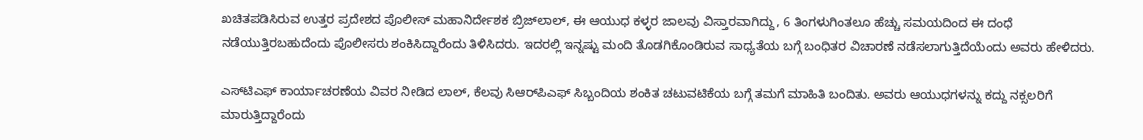ಖಚಿತಪಡಿಸಿರುವ ಉತ್ತರ ಪ್ರದೇಶದ ಪೊಲೀಸ್ ಮಹಾನಿರ್ದೇಶಕ ಬ್ರಿಜ್‌ಲಾಲ್, ಈ ಆಯುಧ ಕಳ್ಳರ ಜಾಲವು ವಿಸ್ತಾರವಾಗಿದ್ದು, 6 ತಿಂಗಳುಗಿಂತಲೂ ಹೆಚ್ಚು ಸಮಯದಿಂದ ಈ ದಂಧೆ ನಡೆಯುತ್ತಿರಬಹುದೆಂದು ಪೊಲೀಸರು ಶಂಕಿಸಿದ್ದಾರೆಂದು ತಿಳಿಸಿದರು. ಇದರಲ್ಲಿ ಇನ್ನಷ್ಟು ಮಂದಿ ತೊಡಗಿಕೊಂಡಿರುವ ಸಾಧ್ಯತೆಯ ಬಗ್ಗೆ ಬಂಧಿತರ ವಿಚಾರಣೆ ನಡೆಸಲಾಗುತ್ತಿದೆಯೆಂದು ಅವರು ಹೇಳಿದರು.

ಎಸ್‌ಟಿಎಫ್ ಕಾರ್ಯಾಚರಣೆಯ ವಿವರ ನೀಡಿದ ಲಾಲ್, ಕೆಲವು ಸಿಆರ್‌ಪಿಎಫ್ ಸಿಬ್ಬಂದಿಯ ಶಂಕಿತ ಚಟುವಟಿಕೆಯ ಬಗ್ಗೆ ತಮಗೆ ಮಾಹಿತಿ ಬಂದಿತು. ಅವರು ಆಯುಧಗಳನ್ನು ಕದ್ದು ನಕ್ಸಲರಿಗೆ ಮಾರುತ್ತಿದ್ದಾರೆಂದು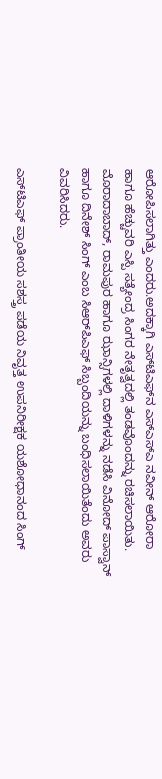ಆರೋಪಿಸಲಾಗಿತ್ತು ಎಂದರು.ಅದಕ್ಕಾಗಿ ಎಸ್‌ಟಿಎಫ್‌ನ ಎಸ್‌ಎಸ್‌ಎ ನವೀನ್ ಆರೋರಾ ಹಾಗೂ ಹೆಚ್ಚುವರಿ ಎಸ್ಪಿ ಸತ್ಯೇಂದ್ರ ಸಿಂಗರ ನೇತೃತ್ವದಲ್ಲಿ ತಂಡವೊಂದನ್ನು ರಚಿಸಲಾಯಿತು. ಮೊರಾದಾಬಾದ್, ರಾಮಪುರ ಹಾಗೂ ಝಾನ್ಸಿಗಳಲ್ಲಿ ದಾಳಿಗಳನ್ನು ನಡೆಸಿ ವಿನೋದ್ ಪಾಸ್ವಾನ್ ಹಾಗೂ ದಿನೇಶ್ ಸಿಂಗ್ ಎಂಬ ಸಿಆರ್‌ಪಿಎಫ್ ಸಿಬ್ಬಂದಿಯನ್ನು ಬಂಧಿಸಲಾಯಿತೆಂದು ಅವರು ವಿವರಿಸಿದರು.

ಎಸ್‌ಟಿಎಫ್ ಪ್ರಾಂತೀಯ ಸಶಸ್ತ್ರ ಪಡೆಯ ನಿವೃತ್ತ ಉಪನಿರೀಕ್ಷಕ ಯಶೋಧಾನಂದ ಸಿಂಗ್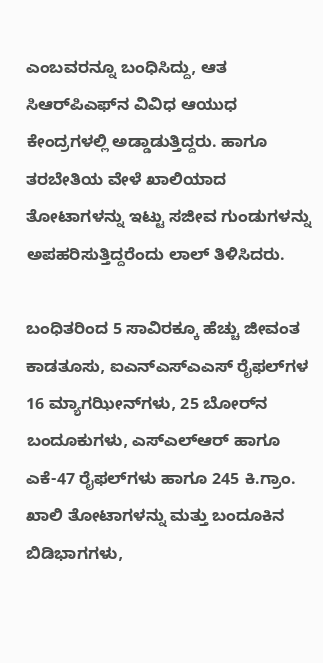ಎಂಬವರನ್ನೂ ಬಂಧಿಸಿದ್ದು, ಆತ ಸಿಆರ್‌ಪಿಎಫ್‌ನ ವಿವಿಧ ಆಯುಧ ಕೇಂದ್ರಗಳಲ್ಲಿ ಅಡ್ಡಾಡುತ್ತಿದ್ದರು. ಹಾಗೂ ತರಬೇತಿಯ ವೇಳೆ ಖಾಲಿಯಾದ ತೋಟಾಗಳನ್ನು ಇಟ್ಟು ಸಜೀವ ಗುಂಡುಗಳನ್ನು ಅಪಹರಿಸುತ್ತಿದ್ದರೆಂದು ಲಾಲ್ ತಿಳಿಸಿದರು.

ಬಂಧಿತರಿಂದ 5 ಸಾವಿರಕ್ಕೂ ಹೆಚ್ಚು ಜೀವಂತ ಕಾಡತೂಸು, ಐಎನ್‌ಎಸ್‌ಎಎಸ್ ರೈಫಲ್‌ಗಳ 16 ಮ್ಯಾಗಝೀನ್‌ಗಳು, 25 ಬೋರ್‌ನ ಬಂದೂಕುಗಳು, ಎಸ್‌ಎಲ್‌ಆರ್ ಹಾಗೂ ಎಕೆ-47 ರೈಫಲ್‌ಗಳು ಹಾಗೂ 245 ಕಿ.ಗ್ರಾಂ. ಖಾಲಿ ತೋಟಾಗಳನ್ನು ಮತ್ತು ಬಂದೂಕಿನ ಬಿಡಿಭಾಗಗಳು,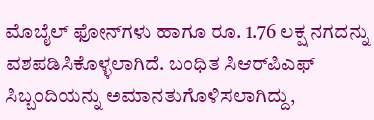ಮೊಬೈಲ್ ಫೋನ್‌ಗಳು ಹಾಗೂ ರೂ. 1.76 ಲಕ್ಷ ನಗದನ್ನು ವಶಪಡಿಸಿಕೊಳ್ಳಲಾಗಿದೆ. ಬಂಧಿತ ಸಿಆರ್‌ಪಿಎಫ್ ಸಿಬ್ಬಂದಿಯನ್ನು ಅಮಾನತುಗೊಳಿಸಲಾಗಿದ್ದು,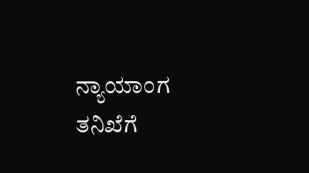ನ್ಯಾಯಾಂಗ ತನಿಖೆಗೆ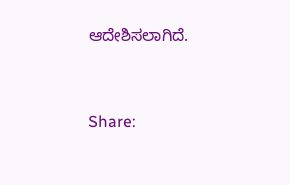ಆದೇಶಿಸಲಾಗಿದೆ.


Share: